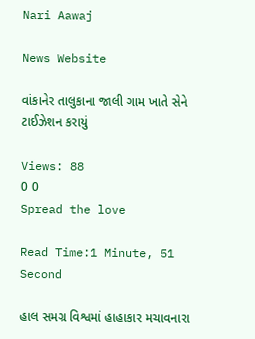Nari Aawaj

News Website

વાંકાનેર તાલુકાના જાલી ગામ ખાતે સેને ટાઈઝેશન કરાયું

Views: 88
0 0
Spread the love

Read Time:1 Minute, 51 Second

હાલ સમગ્ર વિશ્વમાં હાહાકાર મચાવનારા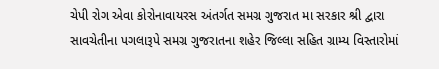ચેપી રોગ એવા કોરોનાવાયરસ અંતર્ગત સમગ્ર ગુજરાત મા સરકાર શ્રી દ્વારા સાવચેતીના પગલારૂપે સમગ્ર ગુજરાતના શહેર જિલ્લા સહિત ગ્રામ્ય વિસ્તારોમાં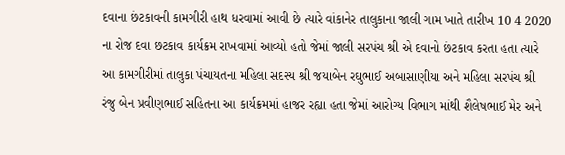દવાના છંટકાવની કામગીરી હાથ ધરવામાં આવી છે ત્યારે વાંકાનેર તાલુકાના જાલી ગામ ખાતે તારીખ 10 4 2020 ના રોજ દવા છટકાવ કાર્યક્રમ રાખવામાં આવ્યો હતો જેમાં જાલી સરપંચ શ્રી એ દવાનો છંટકાવ કરતા હતા ત્યારે આ કામગીરીમાં તાલુકા પંચાયતના મહિલા સદસ્ય શ્રી જયાબેન રઘુભાઈ અબાસાણીયા અને મહિલા સરપંચ શ્રી રંજુ બેન પ્રવીણભાઈ સહિતના આ કાર્યક્રમમાં હાજર રહ્યા હતા જેમાં આરોગ્ય વિભાગ માંથી શૈલેષભાઈ મેર અને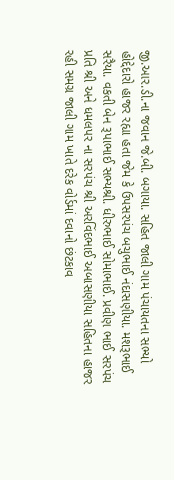જી.આર.ડી.ના જવાન જે.બી. બગાયા. સહિત જાલી ગામ પંચાયતના સભ્યો હોદ્દેદારો હાજર રહ્યા હતા જેમ કે ઉપસરપંચ બચુભાઈ નંદાસણીયા. મશરૂભાઈ સરૈયા. વકતી બેન રૂપાભાઈ સભ્યશ્રી. ધીરુભાઈ સોમાભાઈ. પ્રવીણ ભાઈ સરપંચ પ્રતિ શ્રી અને ધમલપર ના સરપંચ શ્રી અરવિંદભાઈ અબાસણીયા સહિતના હાજર રહી સમગ્ર જાલી ગામ ખાતે દરેક વોર્ડમાં દવાનો છંટકાવ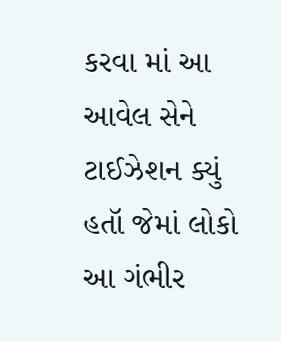કરવા માં આ આવેલ સેને ટાઈઝેશન ક્યું હતૉ જેમાં લોકો આ ગંભીર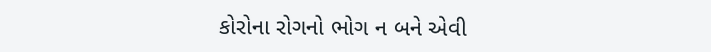કોરોના રોગનો ભોગ ન બને એવી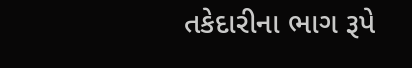તકેદારીના ભાગ રૂપે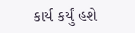કાર્ય કર્યું હશે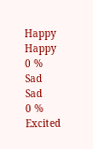Happy
Happy
0 %
Sad
Sad
0 %
Excited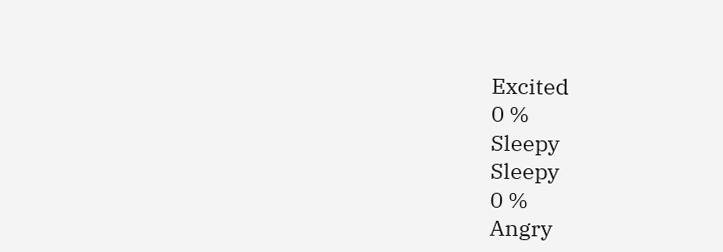Excited
0 %
Sleepy
Sleepy
0 %
Angry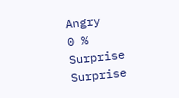Angry
0 %
Surprise
Surprise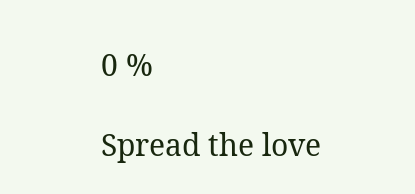0 %

Spread the love